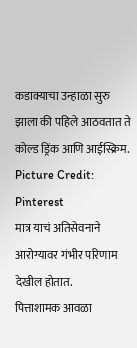कडाक्याचा उन्हाळा सुरु झाला की पहिले आठवतात ते कोल्ड ड्रिंक आणि आईस्क्रिम.
Picture Credit: Pinterest
मात्र याचं अतिसेवनाने आरोग्यावर गंभीर परिणाम देखील होतात.
पित्ताशामक आवळा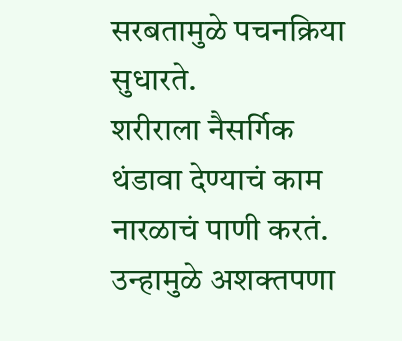सरबतामुळे पचनक्रिया सुधारते.
शरीराला नैसर्गिक थंडावा देण्याचं काम नारळाचं पाणी करतं.
उन्हामुळे अशक्तपणा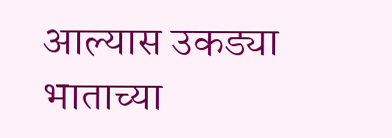आल्यास उकड्या भाताच्या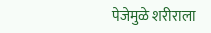पेजेमुळे शरीराला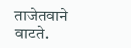ताजेतवाने वाटते.